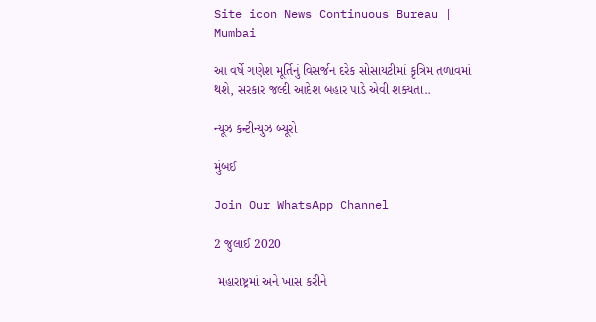Site icon News Continuous Bureau | Mumbai

આ વર્ષે ગણેશ મૂર્તિનું વિસર્જન દરેક સોસાયટીમાં કૃત્રિમ તળાવમાં થશે, સરકાર જલ્દી આદેશ બહાર પાડે એવી શક્યતા..

ન્યૂઝ કન્ટીન્યુઝ બ્યૂરો

મુંબઈ

Join Our WhatsApp Channel

2 જુલાઈ 2020

 મહારાષ્ટ્રમાં અને ખાસ કરીને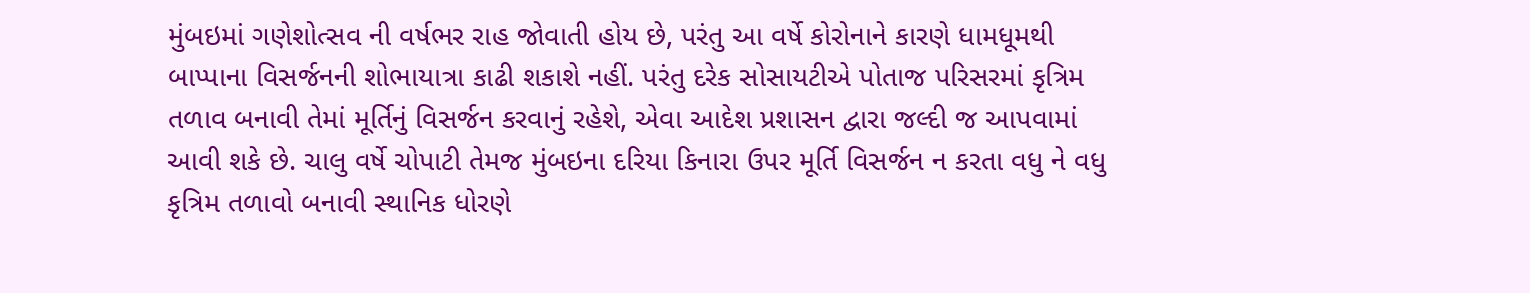મુંબઇમાં ગણેશોત્સવ ની વર્ષભર રાહ જોવાતી હોય છે, પરંતુ આ વર્ષે કોરોનાને કારણે ધામધૂમથી બાપ્પાના વિસર્જનની શોભાયાત્રા કાઢી શકાશે નહીં. પરંતુ દરેક સોસાયટીએ પોતાજ પરિસરમાં કૃત્રિમ તળાવ બનાવી તેમાં મૂર્તિનું વિસર્જન કરવાનું રહેશે, એવા આદેશ પ્રશાસન દ્વારા જલ્દી જ આપવામાં આવી શકે છે. ચાલુ વર્ષે ચોપાટી તેમજ મુંબઇના દરિયા કિનારા ઉપર મૂર્તિ વિસર્જન ન કરતા વધુ ને વધુ કૃત્રિમ તળાવો બનાવી સ્થાનિક ધોરણે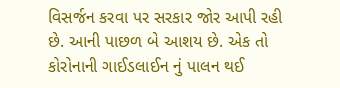વિસર્જન કરવા પર સરકાર જોર આપી રહી છે. આની પાછળ બે આશય છે. એક તો કોરોનાની ગાઈડલાઈન નું પાલન થઈ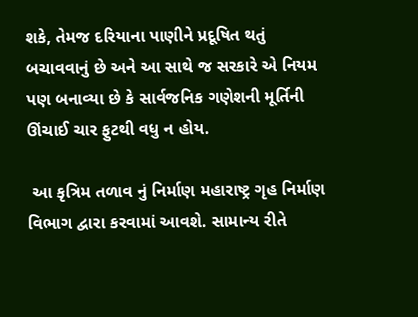શકે, તેમજ દરિયાના પાણીને પ્રદૂષિત થતું બચાવવાનું છે અને આ સાથે જ સરકારે એ નિયમ પણ બનાવ્યા છે કે સાર્વજનિક ગણેશની મૂર્તિની ઊંચાઈ ચાર ફુટથી વધુ ન હોય.

 આ કૃત્રિમ તળાવ નું નિર્માણ મહારાષ્ટ્ર ગૃહ નિર્માણ વિભાગ દ્વારા કરવામાં આવશે. સામાન્ય રીતે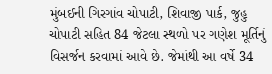મુંબઈની ગિરગાંવ ચોપાટી, શિવાજી પાર્ક, જુહુ ચોપાટી સહિત 84 જેટલા સ્થળો પર ગણેશ મૂર્તિનું વિસર્જન કરવામાં આવે છે. જેમાંથી આ વર્ષે 34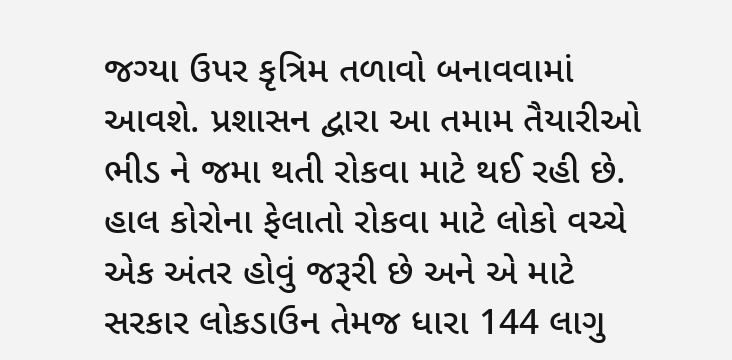જગ્યા ઉપર કૃત્રિમ તળાવો બનાવવામાં આવશે. પ્રશાસન દ્વારા આ તમામ તૈયારીઓ ભીડ ને જમા થતી રોકવા માટે થઈ રહી છે. હાલ કોરોના ફેલાતો રોકવા માટે લોકો વચ્ચે એક અંતર હોવું જરૂરી છે અને એ માટે સરકાર લોકડાઉન તેમજ ધારા 144 લાગુ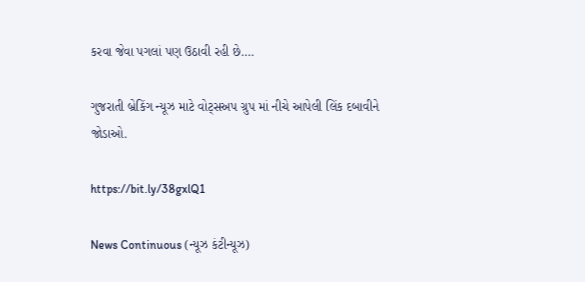કરવા જેવા પગલાં પણ ઉઠાવી રહી છે….

ગુજરાતી બ્રેકિંગ ન્યૂઝ માટે વોટ્સઅપ ગ્રુપ માં નીચે આપેલી લિંક દબાવીને જોડાઓ.

https://bit.ly/38gxlQ1

News Continuous (ન્યૂઝ કંટીન્યૂઝ)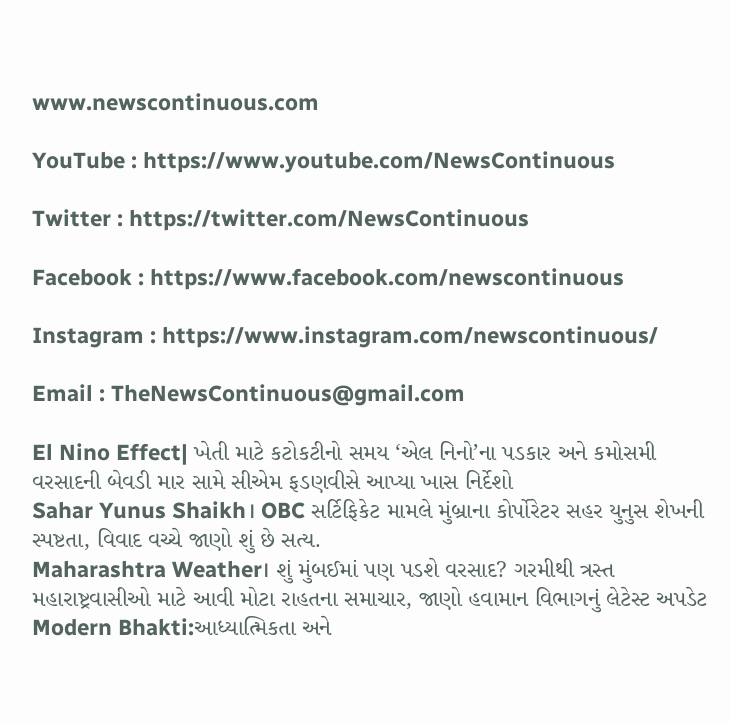www.newscontinuous.com

YouTube : https://www.youtube.com/NewsContinuous

Twitter : https://twitter.com/NewsContinuous

Facebook : https://www.facebook.com/newscontinuous

Instagram : https://www.instagram.com/newscontinuous/

Email : TheNewsContinuous@gmail.com

El Nino Effect| ખેતી માટે કટોકટીનો સમય ‘એલ નિનો’ના પડકાર અને કમોસમી વરસાદની બેવડી માર સામે સીએમ ફડણવીસે આપ્યા ખાસ નિર્દેશો
Sahar Yunus Shaikh। OBC સર્ટિફિકેટ મામલે મુંબ્રાના કોર્પોરેટર સહર યુનુસ શેખની સ્પષ્ટતા, વિવાદ વચ્ચે જાણો શું છે સત્ય.
Maharashtra Weather। શું મુંબઈમાં પણ પડશે વરસાદ? ગરમીથી ત્રસ્ત મહારાષ્ટ્રવાસીઓ માટે આવી મોટા રાહતના સમાચાર, જાણો હવામાન વિભાગનું લેટેસ્ટ અપડેટ
Modern Bhakti:આધ્યાત્મિકતા અને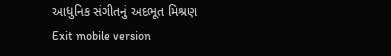આધુનિક સંગીતનું અદભૂત મિશ્રણ
Exit mobile version